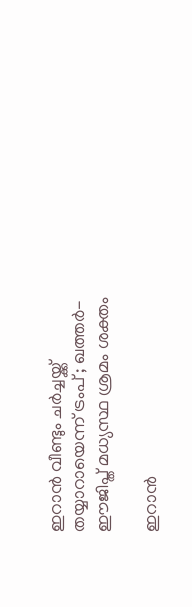ഇറാൻ വീണ്ടും ചർച്ചയ്ക്ക് തയ്യാറായെന്ന് ട്രംപ് ; ഖത്തർ-ഈജിപ്ത് മധ്യസ്ഥ ശ്രമം ശക്തം

ഇറാൻ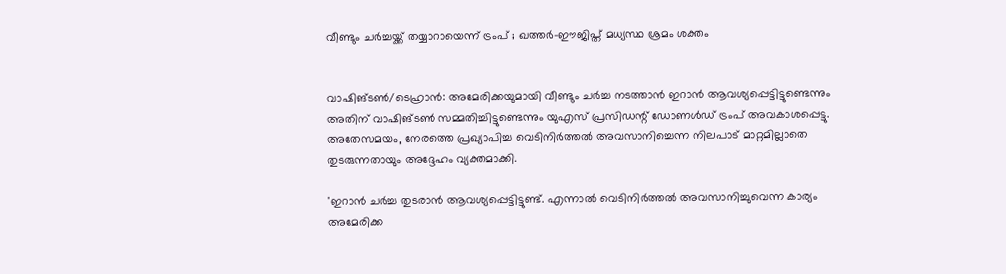വീണ്ടും ചർച്ചയ്ക്ക് തയ്യാറായെന്ന് ട്രംപ് ; ഖത്തർ-ഈജിപ്ത് മധ്യസ്ഥ ശ്രമം ശക്തം


വാഷിങ്ടൺ/ടെഹ്രാൻ: അമേരിക്കയുമായി വീണ്ടും ചർച്ച നടത്താൻ ഇറാൻ ആവശ്യപ്പെട്ടിട്ടുണ്ടെന്നും അതിന് വാഷിങ്ടൺ സമ്മതിച്ചിട്ടുണ്ടെന്നും യുഎസ് പ്രസിഡന്റ് ഡോണൾഡ് ട്രംപ് അവകാശപ്പെട്ടു. അതേസമയം, നേരത്തെ പ്രഖ്യാപിച്ച വെടിനിർത്തൽ അവസാനിച്ചെന്ന നിലപാട് മാറ്റമില്ലാതെ തുടരുന്നതായും അദ്ദേഹം വ്യക്തമാക്കി.

'ഇറാൻ ചർച്ച തുടരാൻ ആവശ്യപ്പെട്ടിട്ടുണ്ട്. എന്നാൽ വെടിനിർത്തൽ അവസാനിച്ചുവെന്ന കാര്യം അമേരിക്ക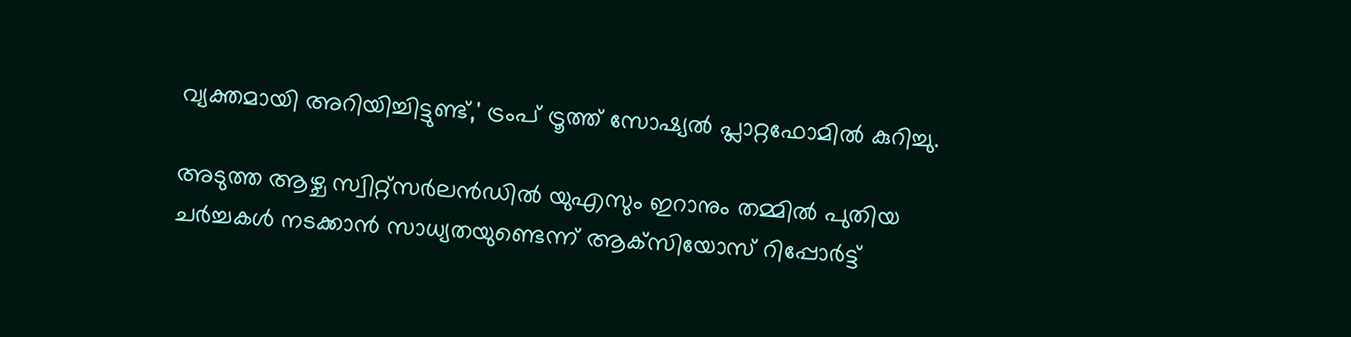വ്യക്തമായി അറിയിച്ചിട്ടുണ്ട്,' ട്രംപ് ട്രൂത്ത് സോഷ്യൽ പ്ലാറ്റഫോമിൽ കുറിച്ചു.

അടുത്ത ആഴ്ച സ്വിറ്റ്‌സർലൻഡിൽ യുഎസും ഇറാനും തമ്മിൽ പുതിയ ചർച്ചകൾ നടക്കാൻ സാധ്യതയുണ്ടെന്ന് ആക്‌സിയോസ് റിപ്പോർട്ട്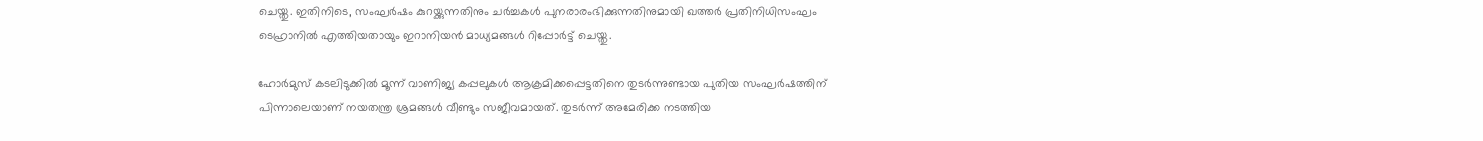ചെയ്തു. ഇതിനിടെ, സംഘർഷം കുറയ്ക്കുന്നതിനും ചർച്ചകൾ പുനരാരംഭിക്കുന്നതിനുമായി ഖത്തർ പ്രതിനിധിസംഘം ടെഹ്രാനിൽ എത്തിയതായും ഇറാനിയൻ മാധ്യമങ്ങൾ റിപ്പോർട്ട് ചെയ്തു.

ഹോർമുസ് കടലിടുക്കിൽ മൂന്ന് വാണിജ്യ കപ്പലുകൾ ആക്രമിക്കപ്പെട്ടതിനെ തുടർന്നുണ്ടായ പുതിയ സംഘർഷത്തിന് പിന്നാലെയാണ് നയതന്ത്ര ശ്രമങ്ങൾ വീണ്ടും സജീവമായത്. തുടർന്ന് അമേരിക്ക നടത്തിയ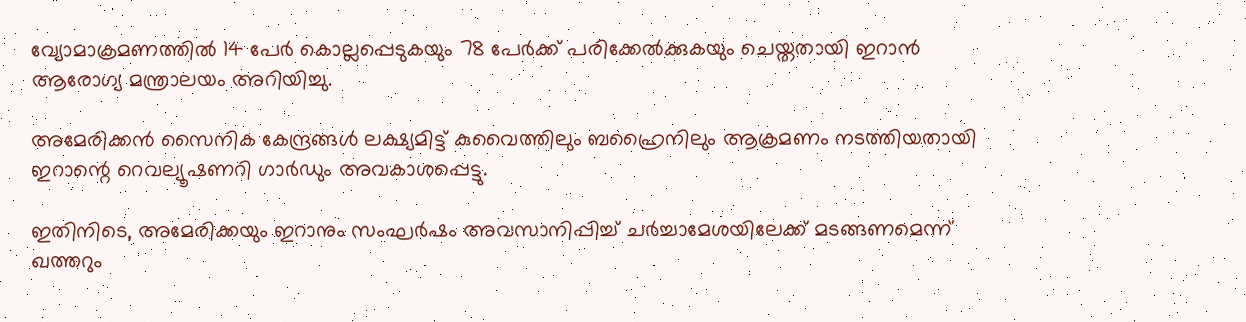വ്യോമാക്രമണത്തിൽ 14 പേർ കൊല്ലപ്പെടുകയും 78 പേർക്ക് പരിക്കേൽക്കുകയും ചെയ്തതായി ഇറാൻ ആരോഗ്യ മന്ത്രാലയം അറിയിച്ചു.

അമേരിക്കൻ സൈനിക കേന്ദ്രങ്ങൾ ലക്ഷ്യമിട്ട് കുവൈത്തിലും ബഹ്രൈനിലും ആക്രമണം നടത്തിയതായി ഇറാന്റെ റെവല്യൂഷണറി ഗാർഡും അവകാശപ്പെട്ടു.

ഇതിനിടെ, അമേരിക്കയും ഇറാനും സംഘർഷം അവസാനിപ്പിച്ച് ചർച്ചാമേശയിലേക്ക് മടങ്ങണമെന്ന് ഖത്തറും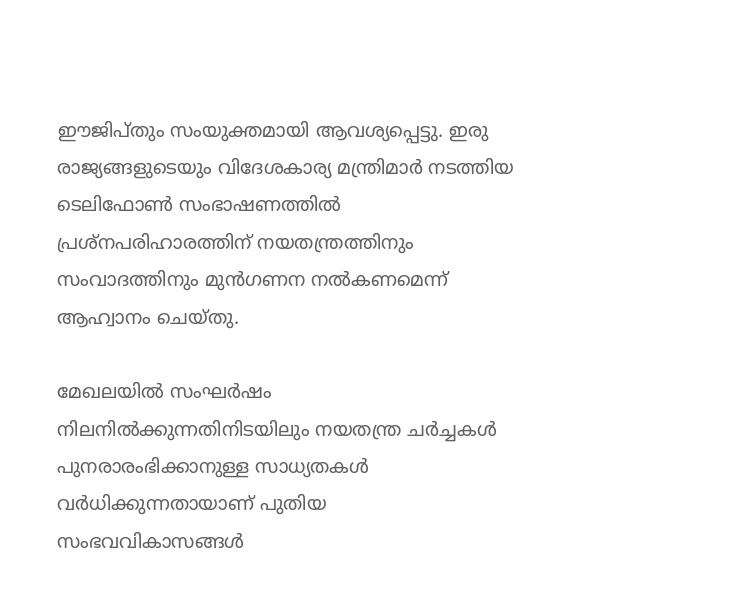ഈജിപ്തും സംയുക്തമായി ആവശ്യപ്പെട്ടു. ഇരു രാജ്യങ്ങളുടെയും വിദേശകാര്യ മന്ത്രിമാർ നടത്തിയ ടെലിഫോൺ സംഭാഷണത്തിൽ പ്രശ്‌നപരിഹാരത്തിന് നയതന്ത്രത്തിനും സംവാദത്തിനും മുൻഗണന നൽകണമെന്ന് ആഹ്വാനം ചെയ്തു.

മേഖലയിൽ സംഘർഷം നിലനിൽക്കുന്നതിനിടയിലും നയതന്ത്ര ചർച്ചകൾ പുനരാരംഭിക്കാനുള്ള സാധ്യതകൾ വർധിക്കുന്നതായാണ് പുതിയ സംഭവവികാസങ്ങൾ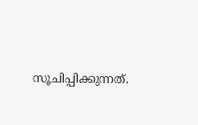സൂചിപ്പിക്കുന്നത്.